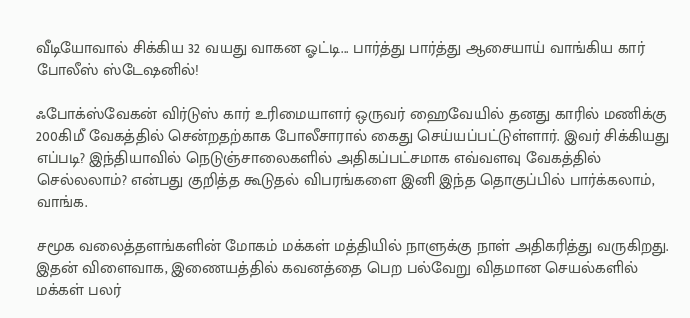வீடியோவால் சிக்கிய 32 வயது வாகன ஓட்டி... பார்த்து பார்த்து ஆசையாய் வாங்கிய கார் போலீஸ் ஸ்டேஷனில்!

ஃபோக்ஸ்வேகன் விர்டுஸ் கார் உரிமையாளர் ஒருவர் ஹைவேயில் தனது காரில் மணிக்கு 200கிமீ வேகத்தில் சென்றதற்காக போலீசாரால் கைது செய்யப்பட்டுள்ளார். இவர் சிக்கியது எப்படி? இந்தியாவில் நெடுஞ்சாலைகளில் அதிகப்பட்சமாக எவ்வளவு வேகத்தில் செல்லலாம்? என்பது குறித்த கூடுதல் விபரங்களை இனி இந்த தொகுப்பில் பார்க்கலாம், வாங்க.

சமூக வலைத்தளங்களின் மோகம் மக்கள் மத்தியில் நாளுக்கு நாள் அதிகரித்து வருகிறது. இதன் விளைவாக, இணையத்தில் கவனத்தை பெற பல்வேறு விதமான செயல்களில் மக்கள் பலர்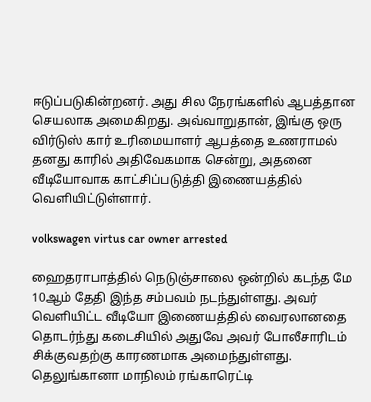ஈடுப்படுகின்றனர். அது சில நேரங்களில் ஆபத்தான செயலாக அமைகிறது. அவ்வாறுதான், இங்கு ஒரு விர்டுஸ் கார் உரிமையாளர் ஆபத்தை உணராமல் தனது காரில் அதிவேகமாக சென்று, அதனை வீடியோவாக காட்சிப்படுத்தி இணையத்தில் வெளியிட்டுள்ளார்.

volkswagen virtus car owner arrested

ஹைதராபாத்தில் நெடுஞ்சாலை ஒன்றில் கடந்த மே 10ஆம் தேதி இந்த சம்பவம் நடந்துள்ளது. அவர் வெளியிட்ட வீடியோ இணையத்தில் வைரலானதை தொடர்ந்து கடைசியில் அதுவே அவர் போலீசாரிடம் சிக்குவதற்கு காரணமாக அமைந்துள்ளது. தெலுங்கானா மாநிலம் ரங்காரெட்டி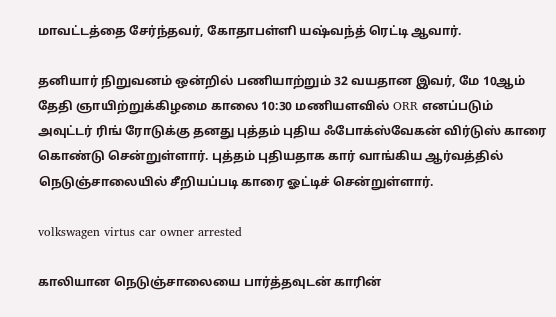மாவட்டத்தை சேர்ந்தவர், கோதாபள்ளி யஷ்வந்த் ரெட்டி ஆவார்.

தனியார் நிறுவனம் ஒன்றில் பணியாற்றும் 32 வயதான இவர், மே 10ஆம் தேதி ஞாயிற்றுக்கிழமை காலை 10:30 மணியளவில் ORR எனப்படும் அவுட்டர் ரிங் ரோடுக்கு தனது புத்தம் புதிய ஃபோக்ஸ்வேகன் விர்டுஸ் காரை கொண்டு சென்றுள்ளார். புத்தம் புதியதாக கார் வாங்கிய ஆர்வத்தில் நெடுஞ்சாலையில் சீறியப்படி காரை ஓட்டிச் சென்றுள்ளார்.

volkswagen virtus car owner arrested

காலியான நெடுஞ்சாலையை பார்த்தவுடன் காரின்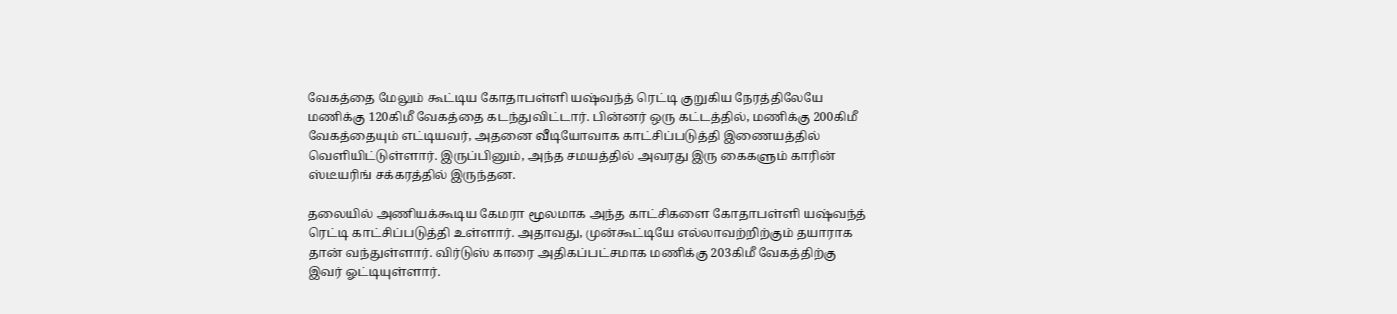வேகத்தை மேலும் கூட்டிய கோதாபள்ளி யஷ்வந்த் ரெட்டி குறுகிய நேரத்திலேயே மணிக்கு 120கிமீ வேகத்தை கடந்துவிட்டார். பின்னர் ஒரு கட்டத்தில், மணிக்கு 200கிமீ வேகத்தையும் எட்டியவர், அதனை வீடியோவாக காட்சிப்படுத்தி இணையத்தில் வெளியிட்டுள்ளார். இருப்பினும், அந்த சமயத்தில் அவரது இரு கைகளும் காரின் ஸ்டீயரிங் சக்கரத்தில் இருந்தன.

தலையில் அணியக்கூடிய கேமரா மூலமாக அந்த காட்சிகளை கோதாபள்ளி யஷ்வந்த் ரெட்டி காட்சிப்படுத்தி உள்ளார். அதாவது, முன்கூட்டியே எல்லாவற்றிற்கும் தயாராக தான் வந்துள்ளார். விர்டுஸ் காரை அதிகப்பட்சமாக மணிக்கு 203கிமீ வேகத்திற்கு இவர் ஓட்டியுள்ளார்.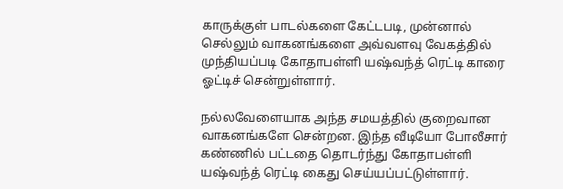காருக்குள் பாடல்களை கேட்டபடி, முன்னால் செல்லும் வாகனங்களை அவ்வளவு வேகத்தில் முந்தியப்படி கோதாபள்ளி யஷ்வந்த் ரெட்டி காரை ஓட்டிச் சென்றுள்ளார்.

நல்லவேளையாக அந்த சமயத்தில் குறைவான வாகனங்களே சென்றன. இந்த வீடியோ போலீசார் கண்ணில் பட்டதை தொடர்ந்து கோதாபள்ளி யஷ்வந்த் ரெட்டி கைது செய்யப்பட்டுள்ளார்.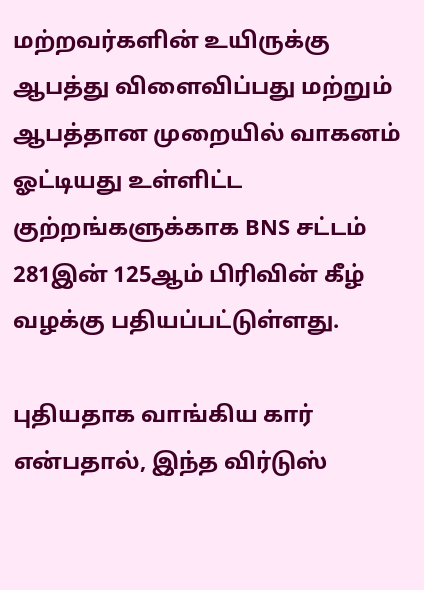மற்றவர்களின் உயிருக்கு ஆபத்து விளைவிப்பது மற்றும் ஆபத்தான முறையில் வாகனம் ஓட்டியது உள்ளிட்ட குற்றங்களுக்காக BNS சட்டம் 281இன் 125ஆம் பிரிவின் கீழ் வழக்கு பதியப்பட்டுள்ளது.

புதியதாக வாங்கிய கார் என்பதால், இந்த விர்டுஸ்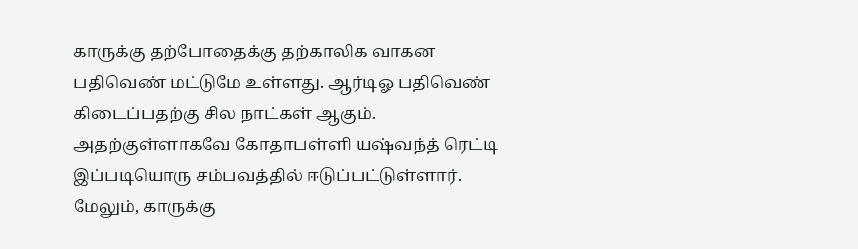காருக்கு தற்போதைக்கு தற்காலிக வாகன பதிவெண் மட்டுமே உள்ளது. ஆர்டிஓ பதிவெண் கிடைப்பதற்கு சில நாட்கள் ஆகும். அதற்குள்ளாகவே கோதாபள்ளி யஷ்வந்த் ரெட்டி இப்படியொரு சம்பவத்தில் ஈடுப்பட்டுள்ளார். மேலும், காருக்கு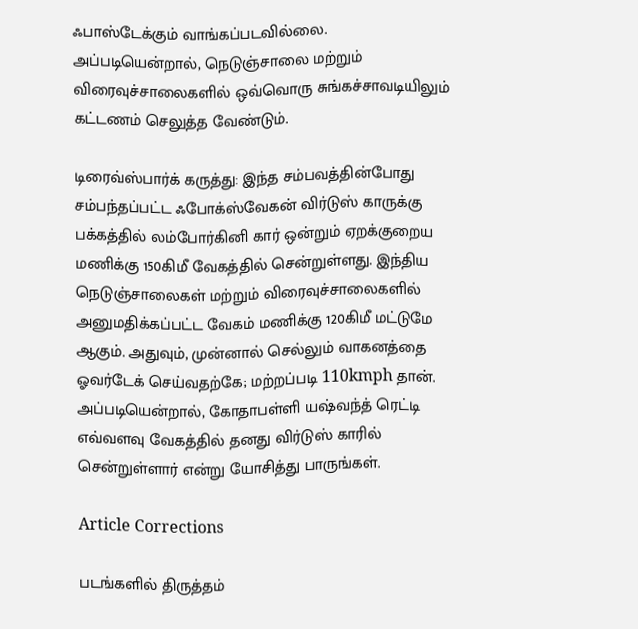ஃபாஸ்டேக்கும் வாங்கப்படவில்லை. அப்படியென்றால், நெடுஞ்சாலை மற்றும் விரைவுச்சாலைகளில் ஒவ்வொரு சுங்கச்சாவடியிலும் கட்டணம் செலுத்த வேண்டும்.

டிரைவ்ஸ்பார்க் கருத்து: இந்த சம்பவத்தின்போது சம்பந்தப்பட்ட ஃபோக்ஸ்வேகன் விர்டுஸ் காருக்கு பக்கத்தில் லம்போர்கினி கார் ஒன்றும் ஏறக்குறைய மணிக்கு 150கிமீ வேகத்தில் சென்றுள்ளது. இந்திய நெடுஞ்சாலைகள் மற்றும் விரைவுச்சாலைகளில் அனுமதிக்கப்பட்ட வேகம் மணிக்கு 120கிமீ மட்டுமே ஆகும். அதுவும், முன்னால் செல்லும் வாகனத்தை ஓவர்டேக் செய்வதற்கே; மற்றப்படி 110kmph தான். அப்படியென்றால், கோதாபள்ளி யஷ்வந்த் ரெட்டி எவ்வளவு வேகத்தில் தனது விர்டுஸ் காரில் சென்றுள்ளார் என்று யோசித்து பாருங்கள்.

Article Corrections

படங்களில் திருத்தம்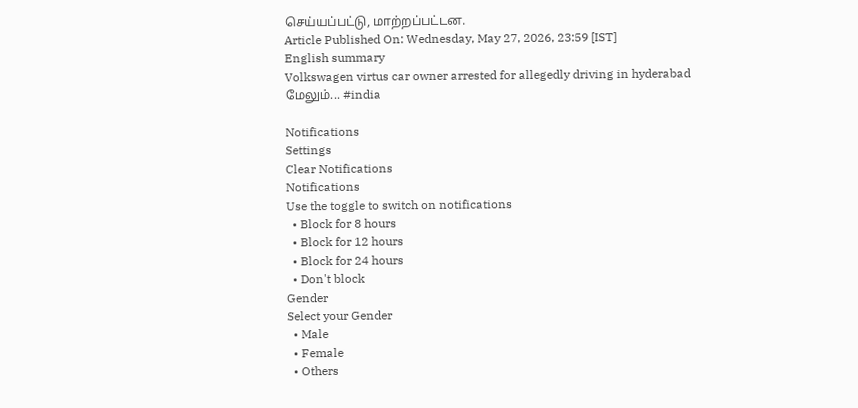செய்யப்பட்டு, மாற்றப்பட்டன.
Article Published On: Wednesday, May 27, 2026, 23:59 [IST]
English summary
Volkswagen virtus car owner arrested for allegedly driving in hyderabad
மேலும்... #india

Notifications
Settings
Clear Notifications
Notifications
Use the toggle to switch on notifications
  • Block for 8 hours
  • Block for 12 hours
  • Block for 24 hours
  • Don't block
Gender
Select your Gender
  • Male
  • Female
  • Others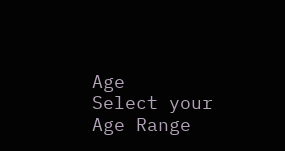Age
Select your Age Range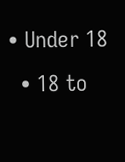• Under 18
  • 18 to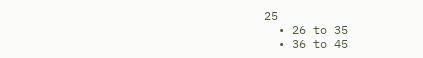25
  • 26 to 35
  • 36 to 45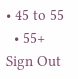• 45 to 55
  • 55+
Sign Out